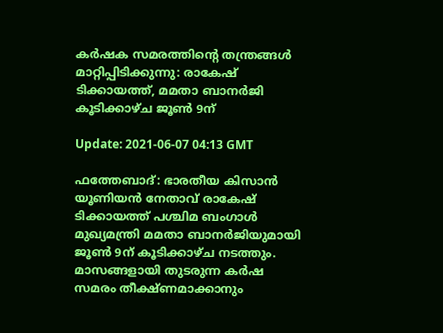കര്‍ഷക സമരത്തിന്റെ തന്ത്രങ്ങള്‍ മാറ്റിപ്പിടിക്കുന്നു: രാകേഷ് ടിക്കായത്ത്, മമതാ ബാനര്‍ജി കൂടിക്കാഴ്ച ജൂണ്‍ 9ന്

Update: 2021-06-07 04:13 GMT

ഫത്തേബാദ്: ഭാരതീയ കിസാന്‍ യൂണിയന്‍ നേതാവ് രാകേഷ് ടിക്കായത്ത് പശ്ചിമ ബംഗാള്‍ മുഖ്യമന്ത്രി മമതാ ബാനര്‍ജിയുമായി ജൂണ്‍ 9ന് കൂടിക്കാഴ്ച നടത്തും. മാസങ്ങളായി തുടരുന്ന കര്‍ഷ സമരം തീക്ഷ്ണമാക്കാനും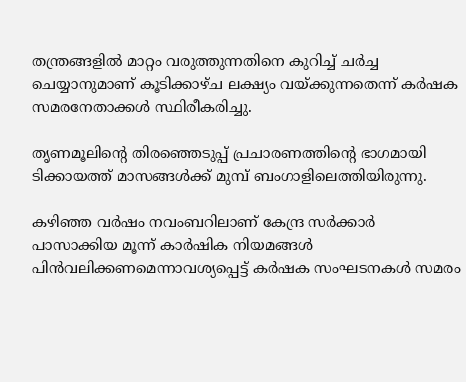തന്ത്രങ്ങളില്‍ മാറ്റം വരുത്തുന്നതിനെ കുറിച്ച് ചര്‍ച്ച ചെയ്യാനുമാണ് കൂടിക്കാഴ്ച ലക്ഷ്യം വയ്ക്കുന്നതെന്ന് കര്‍ഷക സമരനേതാക്കള്‍ സ്ഥിരീകരിച്ചു.

തൃണമൂലിന്റെ തിരഞ്ഞെടുപ്പ് പ്രചാരണത്തിന്റെ ഭാഗമായി ടിക്കായത്ത് മാസങ്ങള്‍ക്ക് മുമ്പ് ബംഗാളിലെത്തിയിരുന്നു.

കഴിഞ്ഞ വര്‍ഷം നവംബറിലാണ് കേന്ദ്ര സര്‍ക്കാര്‍ പാസാക്കിയ മൂന്ന് കാര്‍ഷിക നിയമങ്ങള്‍ പിന്‍വലിക്കണമെന്നാവശ്യപ്പെട്ട് കര്‍ഷക സംഘടനകള്‍ സമരം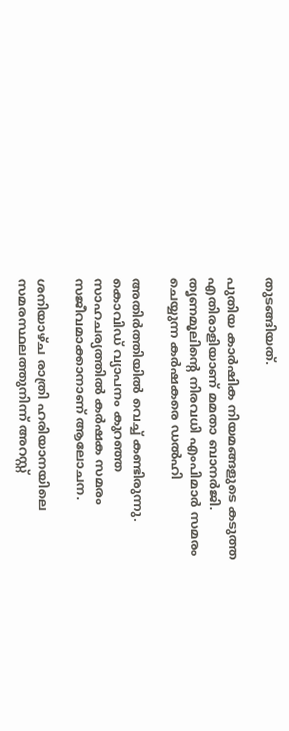തുടങ്ങിയത്.

പുതിയ കാര്‍ഷിക നിയമങ്ങളുടെ കടുത്ത എതിരാളിയാണ് മമതാ ബാനര്‍ജി. തൃണമൂലിന്റെ നിരവധി എംപിമാര്‍ സമരം ചെയ്യുന്ന കര്‍ഷകരെ ഡല്‍ഹി

അതിര്‍ത്തിയില്‍ വെച്ച് കണ്ടിരുന്നു. കൊവിഡ് വ്യാപനം കുറഞ്ഞ സാഹചര്യത്തില്‍ കര്‍ഷക സമരം സജീവമാക്കാനാണ് ആലോചന.

ശനിയാഴ്ച രാത്രി ഹരിയാനയിലെ സമരസ്ഥലത്തുനിന്ന് അറസ്റ്റ്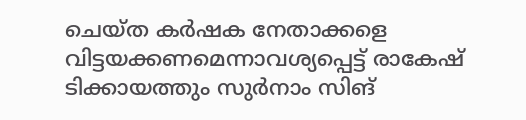ചെയ്ത കര്‍ഷക നേതാക്കളെ വിട്ടയക്കണമെന്നാവശ്യപ്പെട്ട് രാകേഷ് ടിക്കായത്തും സുര്‍നാം സിങ്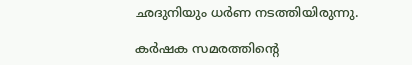ഛദുനിയും ധര്‍ണ നടത്തിയിരുന്നു.

കര്‍ഷക സമരത്തിന്റെ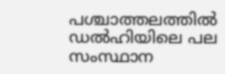പശ്ചാത്തലത്തില്‍ ഡല്‍ഹിയിലെ പല സംസ്ഥാന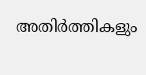അതിര്‍ത്തികളും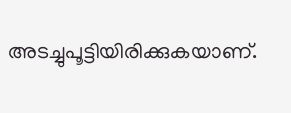അടച്ചുപൂട്ടിയിരിക്കുകയാണ്.